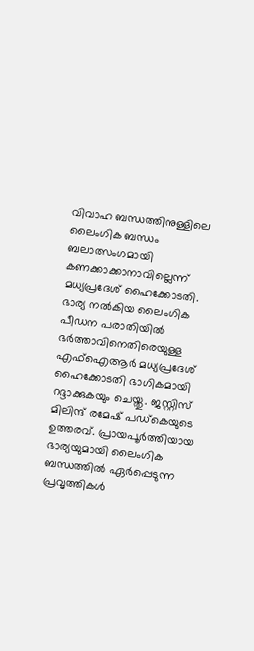വിവാഹ ബന്ധത്തിനുള്ളിലെ ലൈംഗിക ബന്ധം ബലാത്സംഗമായി കണക്കാക്കാനാവില്ലെന്ന് മധ്യപ്രദേശ് ഹൈക്കോടതി. ഭാര്യ നല്‍കിയ ലൈംഗിക പീഡന പരാതിയില്‍ ഭര്‍ത്താവിനെതിരെയുള്ള എഫ്‌ഐആര്‍ മധ്യപ്രദേശ് ഹൈക്കോടതി ഭാഗികമായി റദ്ദാക്കുകയും ചെയ്തു. ജസ്റ്റിസ് മിലിന്ദ് രമേഷ് പഡ്കെയുടെ ഉത്തരവ്. പ്രായപൂര്‍ത്തിയായ ഭാര്യയുമായി ലൈംഗിക ബന്ധത്തില്‍ ഏര്‍പ്പെടുന്ന പ്രവൃത്തികള്‍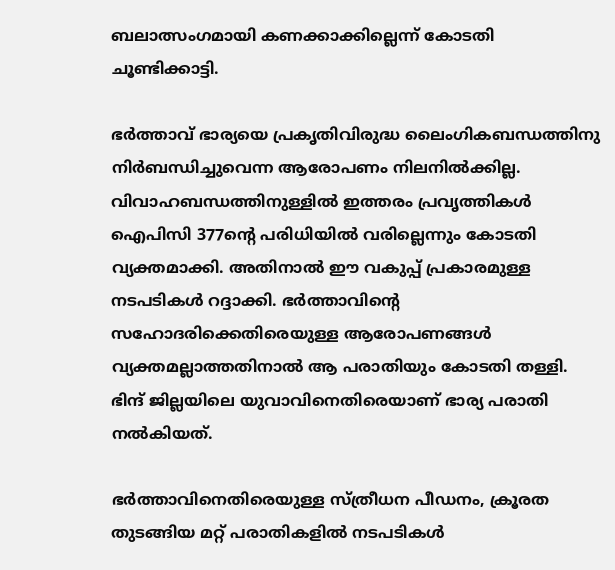ബലാത്സംഗമായി കണക്കാക്കില്ലെന്ന് കോടതി ചൂണ്ടിക്കാട്ടി.

ഭര്‍ത്താവ് ഭാര്യയെ പ്രകൃതിവിരുദ്ധ ലൈംഗികബന്ധത്തിനു നിര്‍ബന്ധിച്ചുവെന്ന ആരോപണം നിലനില്‍ക്കില്ല. വിവാഹബന്ധത്തിനുള്ളില്‍ ഇത്തരം പ്രവൃത്തികള്‍ ഐപിസി 377ന്റെ പരിധിയില്‍ വരില്ലെന്നും കോടതി വ്യക്തമാക്കി. അതിനാല്‍ ഈ വകുപ്പ് പ്രകാരമുള്ള നടപടികള്‍ റദ്ദാക്കി. ഭര്‍ത്താവിന്റെ സഹോദരിക്കെതിരെയുള്ള ആരോപണങ്ങള്‍ വ്യക്തമല്ലാത്തതിനാല്‍ ആ പരാതിയും കോടതി തള്ളി. ഭിന്ദ് ജില്ലയിലെ യുവാവിനെതിരെയാണ് ഭാര്യ പരാതി നല്‍കിയത്.

ഭര്‍ത്താവിനെതിരെയുള്ള സ്ത്രീധന പീഡനം, ക്രൂരത തുടങ്ങിയ മറ്റ് പരാതികളില്‍ നടപടികള്‍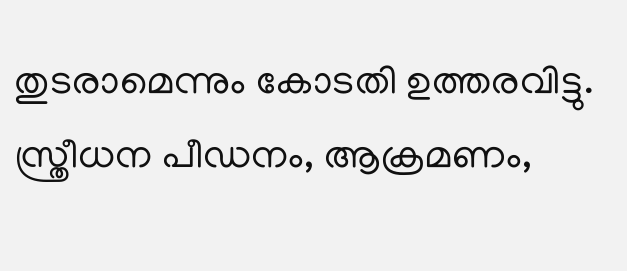തുടരാമെന്നും കോടതി ഉത്തരവിട്ടു. സ്ത്രീധന പീഡനം, ആക്രമണം,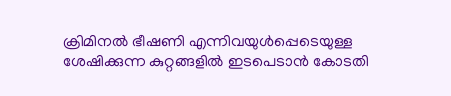ക്രിമിനല്‍ ഭീഷണി എന്നിവയുള്‍പ്പെടെയുള്ള ശേഷിക്കുന്ന കുറ്റങ്ങളില്‍ ഇടപെടാന്‍ കോടതി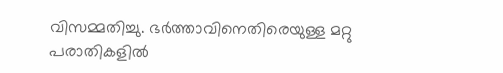വിസമ്മതിച്ചു. ഭര്‍ത്താവിനെതിരെയുള്ള മറ്റു പരാതികളില്‍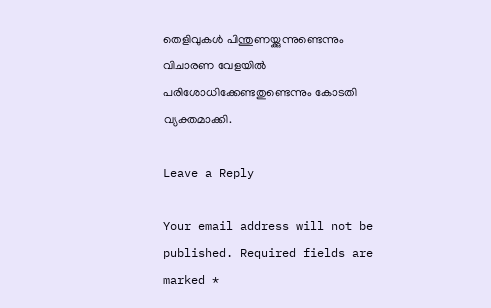തെളിവുകള്‍ പിന്തുണയ്ക്കുന്നുണ്ടെന്നും വിചാരണ വേളയില്‍ പരിശോധിക്കേണ്ടതുണ്ടെന്നും കോടതി വ്യക്തമാക്കി.

Leave a Reply

Your email address will not be published. Required fields are marked *